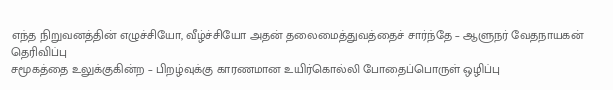எந்த நிறுவனத்தின் எழுச்சியோ, வீழ்ச்சியோ அதன் தலைமைத்துவத்தைச் சார்ந்தே – ஆளுநர் வேதநாயகன் தெரிவிப்பு
சமூகத்தை உலுக்குகின்ற – பிறழ்வுக்கு காரணமான உயிர்கொல்லி போதைப்பொருள் ஒழிப்பு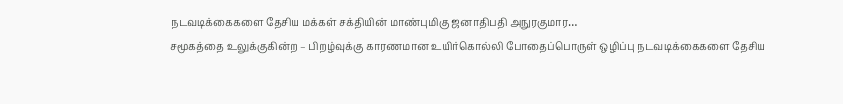நடவடிக்கைகளை தேசிய மக்கள் சக்தியின் மாண்புமிகு ஜனாதிபதி அநுரகுமார…
சமூகத்தை உலுக்குகின்ற – பிறழ்வுக்கு காரணமான உயிர்கொல்லி போதைப்பொருள் ஒழிப்பு நடவடிக்கைகளை தேசிய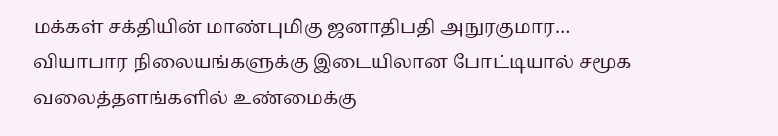மக்கள் சக்தியின் மாண்புமிகு ஜனாதிபதி அநுரகுமார…
வியாபார நிலையங்களுக்கு இடையிலான போட்டியால் சமூக வலைத்தளங்களில் உண்மைக்கு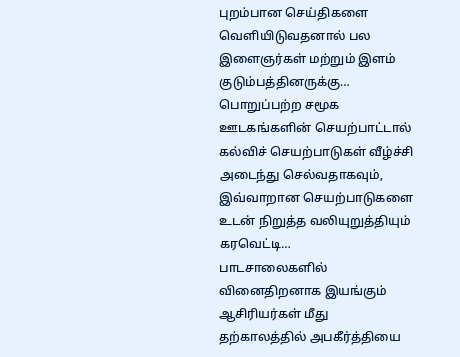புறம்பான செய்திகளை வெளியிடுவதனால் பல இளைஞர்கள் மற்றும் இளம் குடும்பத்தினருக்கு…
பொறுப்பற்ற சமூக ஊடகங்களின் செயற்பாட்டால் கல்விச் செயற்பாடுகள் வீழ்ச்சி அடைந்து செல்வதாகவும், இவ்வாறான செயற்பாடுகளை உடன் நிறுத்த வலியுறுத்தியும் கரவெட்டி…
பாடசாலைகளில் வினைதிறனாக இயங்கும் ஆசிரியர்கள் மீது தற்காலத்தில் அபகீர்த்தியை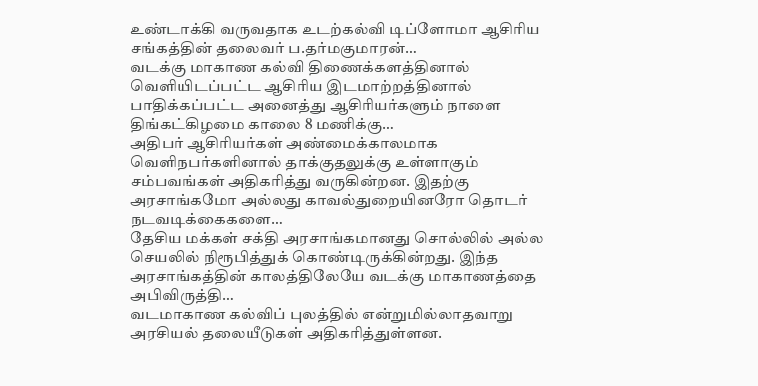உண்டாக்கி வருவதாக உடற்கல்வி டிப்ளோமா ஆசிரிய சங்கத்தின் தலைவர் ப.தர்மகுமாரன்…
வடக்கு மாகாண கல்வி திணைக்களத்தினால் வெளியிடப்பட்ட ஆசிரிய இடமாற்றத்தினால் பாதிக்கப்பட்ட அனைத்து ஆசிரியர்களும் நாளை திங்கட்கிழமை காலை 8 மணிக்கு…
அதிபர் ஆசிரியர்கள் அண்மைக்காலமாக வெளிநபர்களினால் தாக்குதலுக்கு உள்ளாகும் சம்பவங்கள் அதிகரித்து வருகின்றன. இதற்கு அரசாங்கமோ அல்லது காவல்துறையினரோ தொடர் நடவடிக்கைகளை…
தேசிய மக்கள் சக்தி அரசாங்கமானது சொல்லில் அல்ல செயலில் நிரூபித்துக் கொண்டிருக்கின்றது. இந்த அரசாங்கத்தின் காலத்திலேயே வடக்கு மாகாணத்தை அபிவிருத்தி…
வடமாகாண கல்விப் புலத்தில் என்றுமில்லாதவாறு அரசியல் தலையீடுகள் அதிகரித்துள்ளன.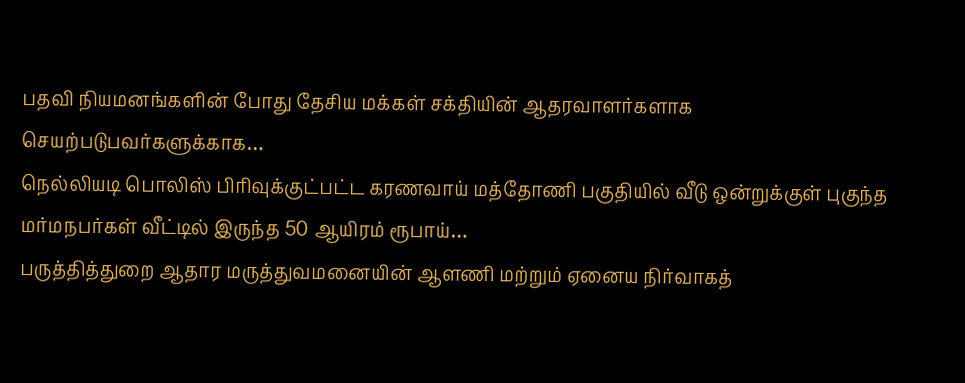பதவி நியமனங்களின் போது தேசிய மக்கள் சக்தியின் ஆதரவாளர்களாக செயற்படுபவர்களுக்காக…
நெல்லியடி பொலிஸ் பிரிவுக்குட்பட்ட கரணவாய் மத்தோணி பகுதியில் வீடு ஒன்றுக்குள் புகுந்த மர்மநபர்கள் வீட்டில் இருந்த 50 ஆயிரம் ரூபாய்…
பருத்தித்துறை ஆதார மருத்துவமனையின் ஆளணி மற்றும் ஏனைய நிர்வாகத்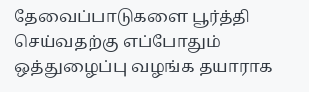தேவைப்பாடுகளை பூர்த்தி செய்வதற்கு எப்போதும் ஒத்துழைப்பு வழங்க தயாராக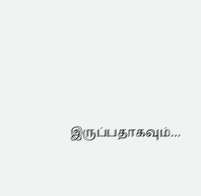இருப்பதாகவும்…